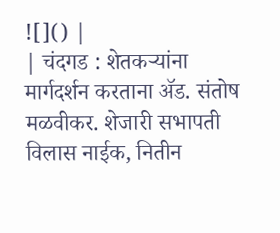![]() |
| चंदगड : शेतकऱ्यांना मार्गदर्शन करताना ॲड. संतोष मळवीकर. शेजारी सभापती विलास नाईक, नितीन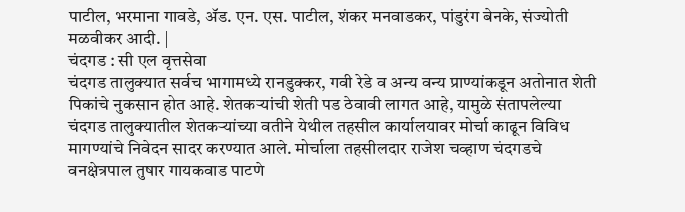पाटील, भरमाना गावडे, ॲड. एन. एस. पाटील, शंकर मनवाडकर, पांडुरंग बेनके, संज्योती मळवीकर आदी. |
चंदगड : सी एल वृत्तसेवा
चंदगड तालुक्यात सर्वच भागामध्ये रानडुक्कर, गवी रेडे व अन्य वन्य प्राण्यांकडून अतोनात शेती पिकांचे नुकसान होत आहे. शेतकऱ्यांची शेती पड ठेवावी लागत आहे, यामुळे संतापलेल्या चंदगड तालुक्यातील शेतकऱ्यांच्या वतीने येथील तहसील कार्यालयावर मोर्चा काढून विविध मागण्यांचे निवेदन सादर करण्यात आले. मोर्चाला तहसीलदार राजेश चव्हाण चंदगडचे वनक्षेत्रपाल तुषार गायकवाड पाटणे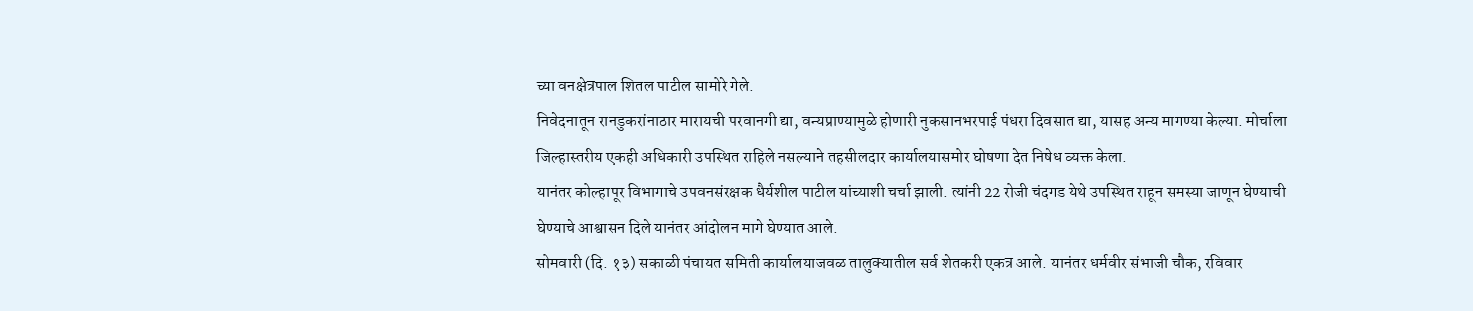च्या वनक्षेत्रपाल शितल पाटील सामोरे गेले.
निवेदनातून रानडुकरांनाठार मारायची परवानगी द्या, वन्यप्राण्यामुळे होणारी नुकसानभरपाई पंधरा दिवसात द्या, यासह अन्य मागण्या केल्या. मोर्चाला जिल्हास्तरीय एकही अधिकारी उपस्थित राहिले नसल्याने तहसीलदार कार्यालयासमोर घोषणा देत निषेध व्यक्त केला.
यानंतर कोल्हापूर विभागाचे उपवनसंरक्षक धैर्यशील पाटील यांच्याशी चर्चा झाली. त्यांनी 22 रोजी चंदगड येथे उपस्थित राहून समस्या जाणून घेण्याची घेण्याचे आश्वासन दिले यानंतर आंदोलन मागे घेण्यात आले.
सोमवारी (दि. १३) सकाळी पंचायत समिती कार्यालयाजवळ तालुक्यातील सर्व शेतकरी एकत्र आले. यानंतर धर्मवीर संभाजी चौक, रविवार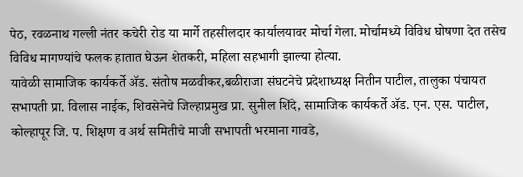पेठ, रवळनाथ गल्ली नंतर कचेरी रोड या मार्गे तहसीलदार कार्यालयावर मोर्चा गेला. मोर्चामध्ये विविध घोषणा देत तसेच विविध मागण्यांचे फलक हातात घेऊन शेतकरी, महिला सहभागी झाल्या होत्या.
यावेळी सामाजिक कार्यकर्ते ॲड. संतोष मळवीकर,बळीराजा संघटनेचे प्रदेशाध्यक्ष नितीन पाटील, तालुका पंचायत सभापती प्रा. विलास नाईक, शिवसेनेचे जिल्हाप्रमुख प्रा. सुनील शिंदे, सामाजिक कार्यकर्ते ॲड. एन. एस. पाटील, कोल्हापूर जि. प. शिक्षण व अर्थ समितीचे माजी सभापती भरमाना गावडे,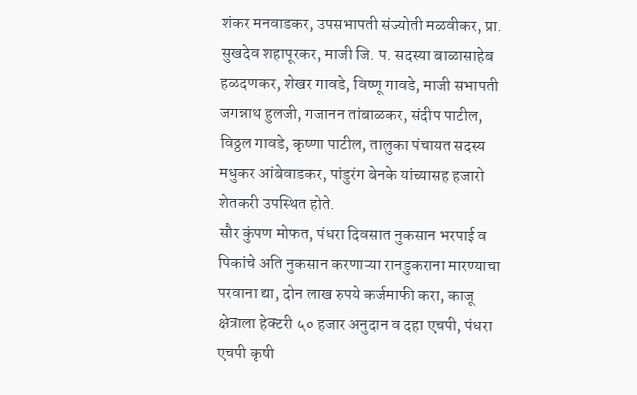शंकर मनवाडकर, उपसभापती संज्योती मळवीकर, प्रा. सुखदेव शहापूरकर, माजी जि. प. सदस्या बाळासाहेब हळदणकर, शेखर गावडे, विष्णू गावडे, माजी सभापती जगन्नाथ हुलजी, गजानन तांबाळकर, संदीप पाटील, विठ्ठल गावडे, कृष्णा पाटील, तालुका पंचायत सदस्य मधुकर आंबेवाडकर, पांडुरंग बेनके यांच्यासह हजारो शेतकरी उपस्थित होते.
सौर कुंपण मोफत, पंधरा दिवसात नुकसान भरपाई व पिकांचे अति नुकसान करणाऱ्या रानडुकराना मारण्याचा परवाना द्या, दोन लाख रुपये कर्जमाफी करा, काजू क्षेत्राला हेक्टरी ५० हजार अनुदान व दहा एचपी, पंधरा एचपी कृषी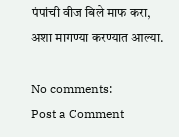पंपांची वीज बिले माफ करा, अशा मागण्या करण्यात आल्या.

No comments:
Post a Comment